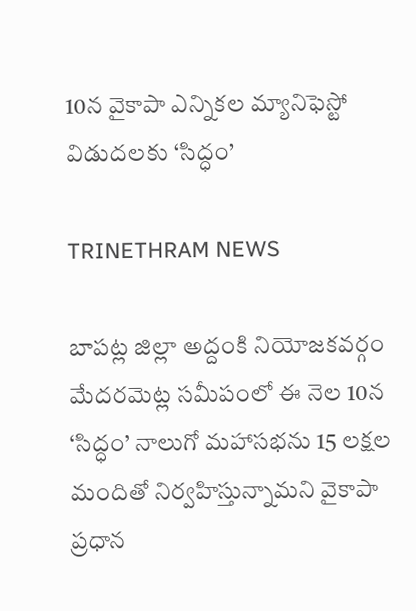10న వైకాపా ఎన్నికల మ్యానిఫెస్టో విడుదలకు ‘సిద్ధం’

TRINETHRAM NEWS

బాపట్ల జిల్లా అద్దంకి నియోజకవర్గం మేదరమెట్ల సమీపంలో ఈ నెల 10న ‘సిద్ధం’ నాలుగో మహాసభను 15 లక్షల మందితో నిర్వహిస్తున్నామని వైకాపా ప్రధాన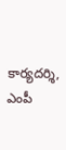కార్యదర్శి, ఎంపీ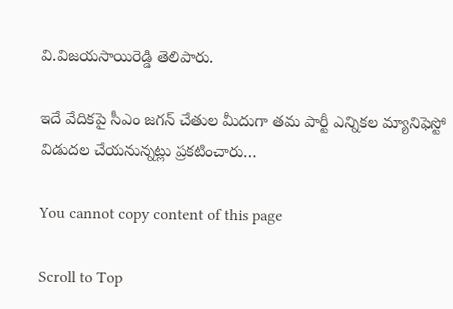వి.విజయసాయిరెడ్డి తెలిపారు.

ఇదే వేదికపై సీఎం జగన్‌ చేతుల మీదుగా తమ పార్టీ ఎన్నికల మ్యానిఫెస్టో విడుదల చేయనున్నట్లు ప్రకటించారు…

You cannot copy content of this page

Scroll to Top